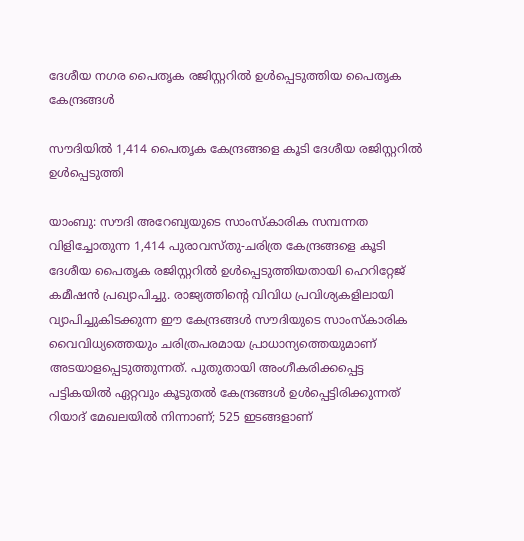ദേശീയ നഗര പൈതൃക രജിസ്റ്ററിൽ ഉൾപ്പെടുത്തിയ പൈതൃക കേന്ദ്രങ്ങൾ

സൗദിയിൽ 1,414 പൈതൃക കേന്ദ്രങ്ങളെ കൂടി ദേശീയ രജിസ്റ്ററിൽ ഉൾപ്പെടുത്തി

യാംബു: സൗദി അറേബ്യയുടെ സാംസ്കാരിക സമ്പന്നത വിളിച്ചോതുന്ന 1,414 പുരാവസ്തു-ചരിത്ര കേന്ദ്രങ്ങളെ കൂടി ദേശീയ പൈതൃക രജിസ്റ്ററിൽ ഉൾപ്പെടുത്തിയതായി ഹെറിറ്റേജ് കമീഷൻ പ്രഖ്യാപിച്ചു. രാജ്യത്തിന്റെ വിവിധ പ്രവിശ്യകളിലായി വ്യാപിച്ചുകിടക്കുന്ന ഈ കേന്ദ്രങ്ങൾ സൗദിയുടെ സാംസ്കാരിക വൈവിധ്യത്തെയും ചരിത്രപരമായ പ്രാധാന്യത്തെയുമാണ് അടയാളപ്പെടുത്തുന്നത്. പുതുതായി അംഗീകരിക്കപ്പെട്ട പട്ടികയിൽ ഏറ്റവും കൂടുതൽ കേന്ദ്രങ്ങൾ ഉൾപ്പെട്ടിരിക്കുന്നത് റിയാദ് മേഖലയിൽ നിന്നാണ്; 525 ഇടങ്ങളാണ്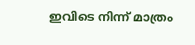ഇവിടെ നിന്ന് മാത്രം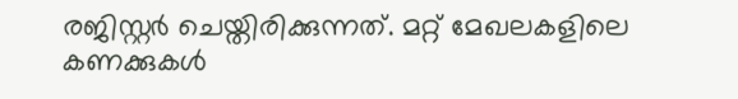രജിസ്റ്റർ ചെയ്തിരിക്കുന്നത്. മറ്റ് മേഖലകളിലെ കണക്കുകൾ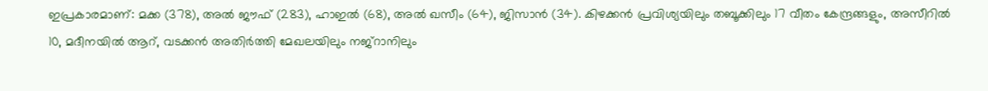ഇപ്രകാരമാണ്: മക്ക (378), അൽ ജൗഫ് (283), ഹാഇൽ (68), അൽ ഖസീം (64), ജിസാൻ (34). കിഴക്കൻ പ്രവിശ്യയിലും തബൂക്കിലും 17 വീതം കേന്ദ്രങ്ങളും, അസീറിൽ 10, മദീനയിൽ ആറ്, വടക്കൻ അതിർത്തി മേഖലയിലും നജ്‌റാനിലും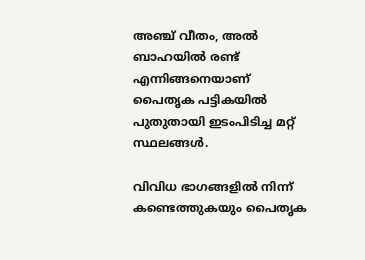അഞ്ച് വീതം, അൽ ബാഹയിൽ രണ്ട് എന്നിങ്ങനെയാണ് പൈതൃക പട്ടികയിൽ പുതുതായി ഇടംപിടിച്ച മറ്റ് സ്ഥലങ്ങൾ.

വിവിധ ഭാഗങ്ങളിൽ നിന്ന് കണ്ടെത്തുകയും പൈതൃക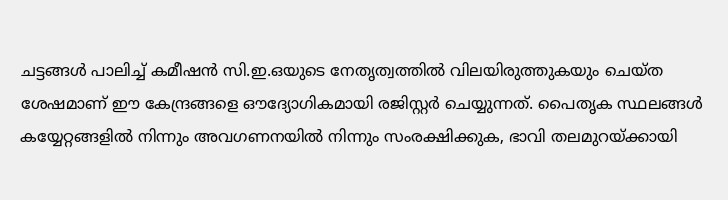ചട്ടങ്ങൾ പാലിച്ച് കമീഷൻ സി.ഇ.ഒയുടെ നേതൃത്വത്തിൽ വിലയിരുത്തുകയും ചെയ്ത ശേഷമാണ് ഈ കേന്ദ്രങ്ങളെ ഔദ്യോഗികമായി രജിസ്റ്റർ ചെയ്യുന്നത്. പൈതൃക സ്ഥലങ്ങൾ കയ്യേറ്റങ്ങളിൽ നിന്നും അവഗണനയിൽ നിന്നും സംരക്ഷിക്കുക, ഭാവി തലമുറയ്ക്കായി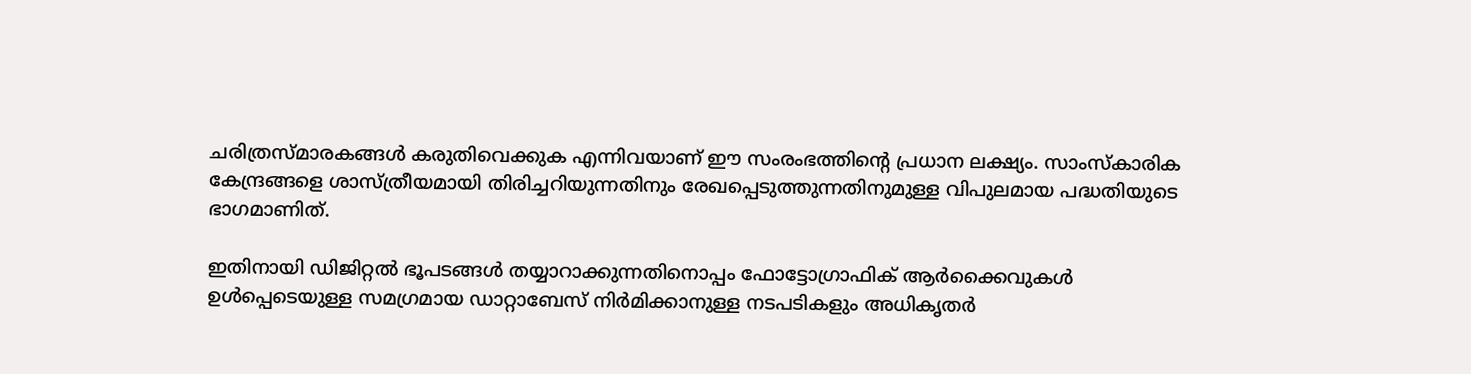ചരിത്രസ്മാരകങ്ങൾ കരുതിവെക്കുക എന്നിവയാണ് ഈ സംരംഭത്തിന്റെ പ്രധാന ലക്ഷ്യം. സാംസ്കാരിക കേന്ദ്രങ്ങളെ ശാസ്ത്രീയമായി തിരിച്ചറിയുന്നതിനും രേഖപ്പെടുത്തുന്നതിനുമുള്ള വിപുലമായ പദ്ധതിയുടെ ഭാഗമാണിത്.

ഇതിനായി ഡിജിറ്റൽ ഭൂപടങ്ങൾ തയ്യാറാക്കുന്നതിനൊപ്പം ഫോട്ടോഗ്രാഫിക് ആർക്കൈവുകൾ ഉൾപ്പെടെയുള്ള സമഗ്രമായ ഡാറ്റാബേസ് നിർമിക്കാനുള്ള നടപടികളും അധികൃതർ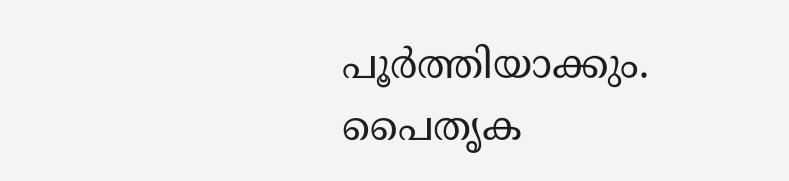പൂർത്തിയാക്കും. പൈതൃക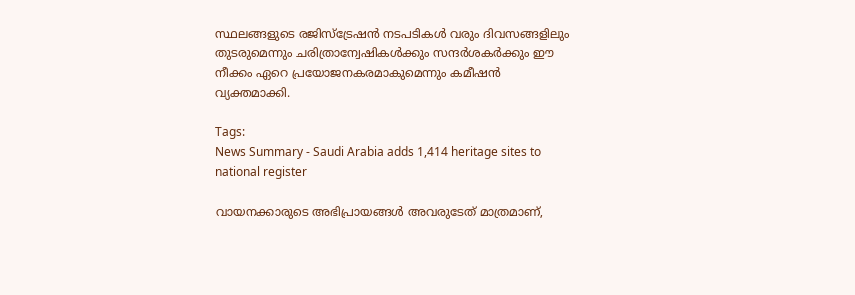സ്ഥലങ്ങളുടെ രജിസ്ട്രേഷൻ നടപടികൾ വരും ദിവസങ്ങളിലും തുടരുമെന്നും ചരിത്രാന്വേഷികൾക്കും സന്ദർശകർക്കും ഈ നീക്കം ഏറെ പ്രയോജനകരമാകുമെന്നും കമീഷൻ വ്യക്തമാക്കി.

Tags:
News Summary - Saudi Arabia adds 1,414 heritage sites to national register

വായനക്കാരുടെ അഭിപ്രായങ്ങള്‍ അവരുടേത് മാത്രമാണ്,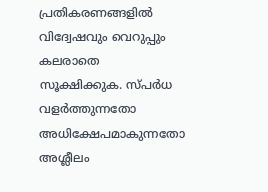പ്രതികരണങ്ങളിൽ വിദ്വേഷവും വെറുപ്പും കലരാതെ സൂക്ഷിക്കുക. സ്പർധ വളർത്തുന്നതോ അധിക്ഷേപമാകുന്നതോ അശ്ലീലം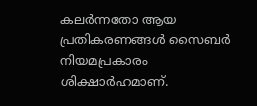കലർന്നതോ ആയ പ്രതികരണങ്ങൾ സൈബർ നിയമപ്രകാരം ശിക്ഷാർഹമാണ്.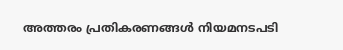അത്തരം പ്രതികരണങ്ങൾ നിയമനടപടി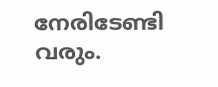നേരിടേണ്ടി വരും.